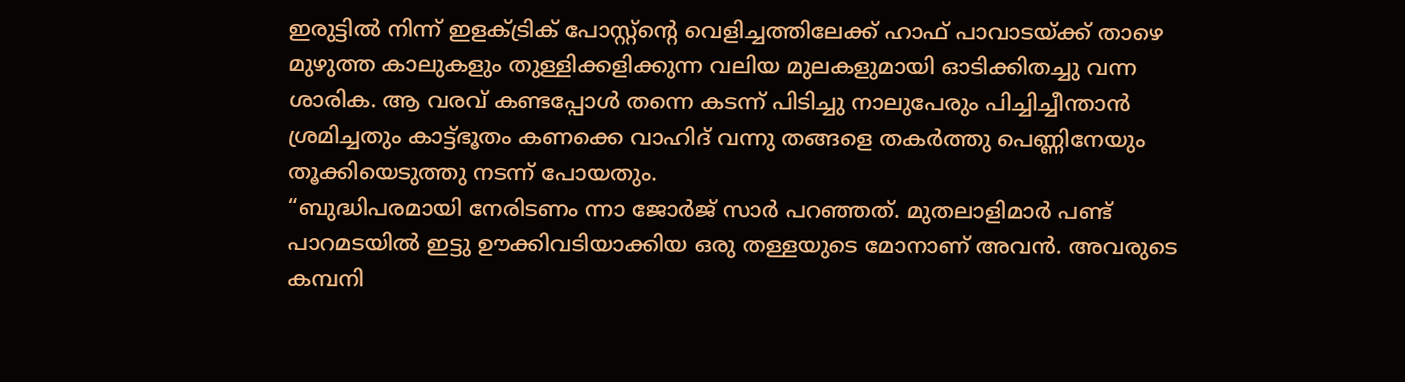ഇരുട്ടിൽ നിന്ന് ഇളക്ട്രിക് പോസ്റ്റ്ന്റെ വെളിച്ചത്തിലേക്ക് ഹാഫ് പാവാടയ്ക്ക് താഴെ മുഴുത്ത കാലുകളും തുള്ളിക്കളിക്കുന്ന വലിയ മുലകളുമായി ഓടിക്കിതച്ചു വന്ന ശാരിക. ആ വരവ് കണ്ടപ്പോൾ തന്നെ കടന്ന് പിടിച്ചു നാലുപേരും പിച്ചിച്ചീന്താൻ ശ്രമിച്ചതും കാട്ട്ഭൂതം കണക്കെ വാഹിദ് വന്നു തങ്ങളെ തകർത്തു പെണ്ണിനേയും തൂക്കിയെടുത്തു നടന്ന് പോയതും.
“ബുദ്ധിപരമായി നേരിടണം ന്നാ ജോർജ് സാർ പറഞ്ഞത്. മുതലാളിമാർ പണ്ട് പാറമടയിൽ ഇട്ടു ഊക്കിവടിയാക്കിയ ഒരു തള്ളയുടെ മോനാണ് അവൻ. അവരുടെ കമ്പനി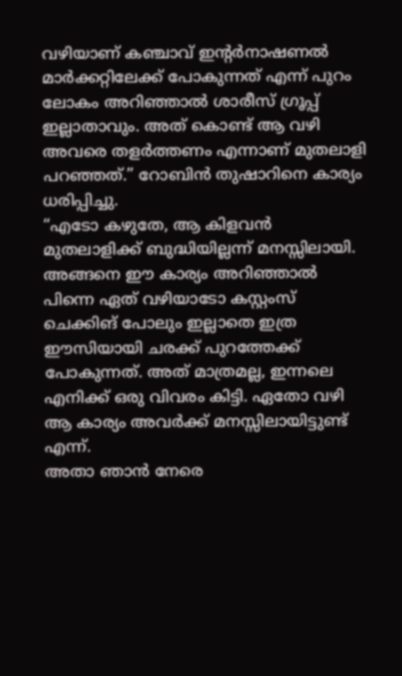വഴിയാണ് കഞ്ചാവ് ഇന്റർനാഷണൽ മാർക്കറ്റിലേക്ക് പോകുന്നത് എന്ന് പുറം ലോകം അറിഞ്ഞാൽ ശാരീസ് ഗ്രൂപ്പ് ഇല്ലാതാവും. അത് കൊണ്ട് ആ വഴി അവരെ തളർത്തണം എന്നാണ് മുതലാളി പറഞ്ഞത്.” റോബിൻ തുഷാറിനെ കാര്യം ധരിപ്പിച്ചു.
“എടോ കഴുതേ, ആ കിളവൻ മുതലാളിക്ക് ബുദ്ധിയില്ലന്ന് മനസ്സിലായി. അങ്ങനെ ഈ കാര്യം അറിഞ്ഞാൽ പിന്നെ ഏത് വഴിയാടോ കസ്റ്റംസ് ചെക്കിങ് പോലും ഇല്ലാതെ ഇത്ര ഈസിയായി ചരക്ക് പുറത്തേക്ക് പോകുന്നത്. അത് മാത്രമല്ല, ഇന്നലെ എനിക്ക് ഒരു വിവരം കിട്ടി. ഏതോ വഴി ആ കാര്യം അവർക്ക് മനസ്സിലായിട്ടുണ്ട് എന്ന്.
അതാ ഞാൻ നേരെ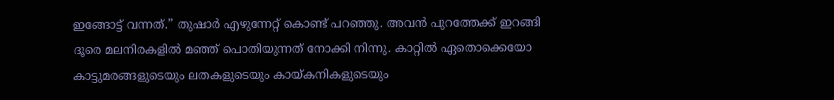ഇങ്ങോട്ട് വന്നത്.” തുഷാർ എഴുന്നേറ്റ് കൊണ്ട് പറഞ്ഞു. അവൻ പുറത്തേക്ക് ഇറങ്ങി ദൂരെ മലനിരകളിൽ മഞ്ഞ് പൊതിയുന്നത് നോക്കി നിന്നു. കാറ്റിൽ ഏതൊക്കെയോ കാട്ടുമരങ്ങളുടെയും ലതകളുടെയും കായ്കനികളുടെയും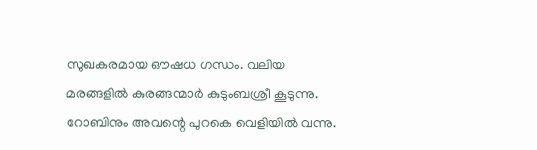സുഖകരമായ ഔഷധ ഗന്ധം. വലിയ മരങ്ങളിൽ കുരങ്ങന്മാർ കുടുംബശ്രീ കൂടുന്നു. റോബിനും അവന്റെ പുറകെ വെളിയിൽ വന്നു.